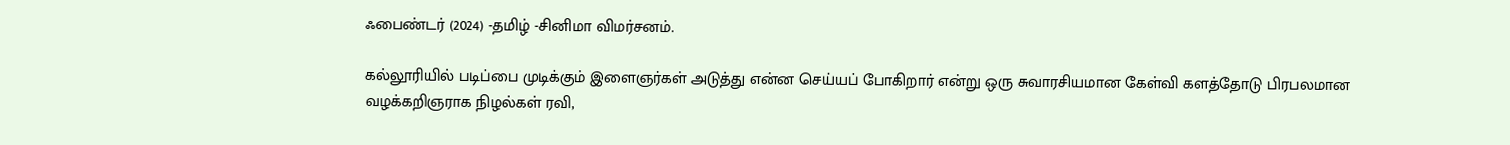ஃபைண்டர் (2024) -தமிழ் -சினிமா விமர்சனம்.

கல்லூரியில் படிப்பை முடிக்கும் இளைஞர்கள் அடுத்து என்ன செய்யப் போகிறார் என்று ஒரு சுவாரசியமான கேள்வி களத்தோடு பிரபலமான வழக்கறிஞராக நிழல்கள் ரவி,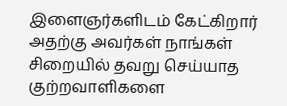இளைஞர்களிடம் கேட்கிறார் அதற்கு அவர்கள் நாங்கள் சிறையில் தவறு செய்யாத குற்றவாளிகளை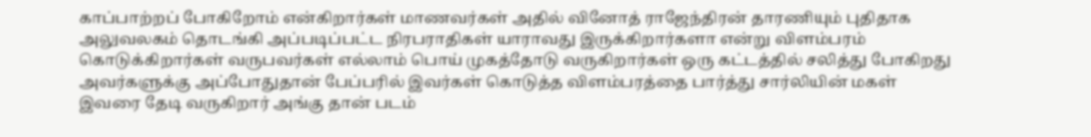காப்பாற்றப் போகிறோம் என்கிறார்கள் மாணவர்கள் அதில் வினோத் ராஜேந்திரன் தாரணியும் புதிதாக அலுவலகம் தொடங்கி அப்படிப்பட்ட நிரபராதிகள் யாராவது இருக்கிறார்களா என்று விளம்பரம் கொடுக்கிறார்கள் வருபவர்கள் எல்லாம் பொய் முகத்தோடு வருகிறார்கள் ஒரு கட்டத்தில் சலித்து போகிறது அவர்களுக்கு அப்போதுதான் பேப்பரில் இவர்கள் கொடுத்த விளம்பரத்தை பார்த்து சார்லியின் மகள் இவரை தேடி வருகிறார் அங்கு தான் படம்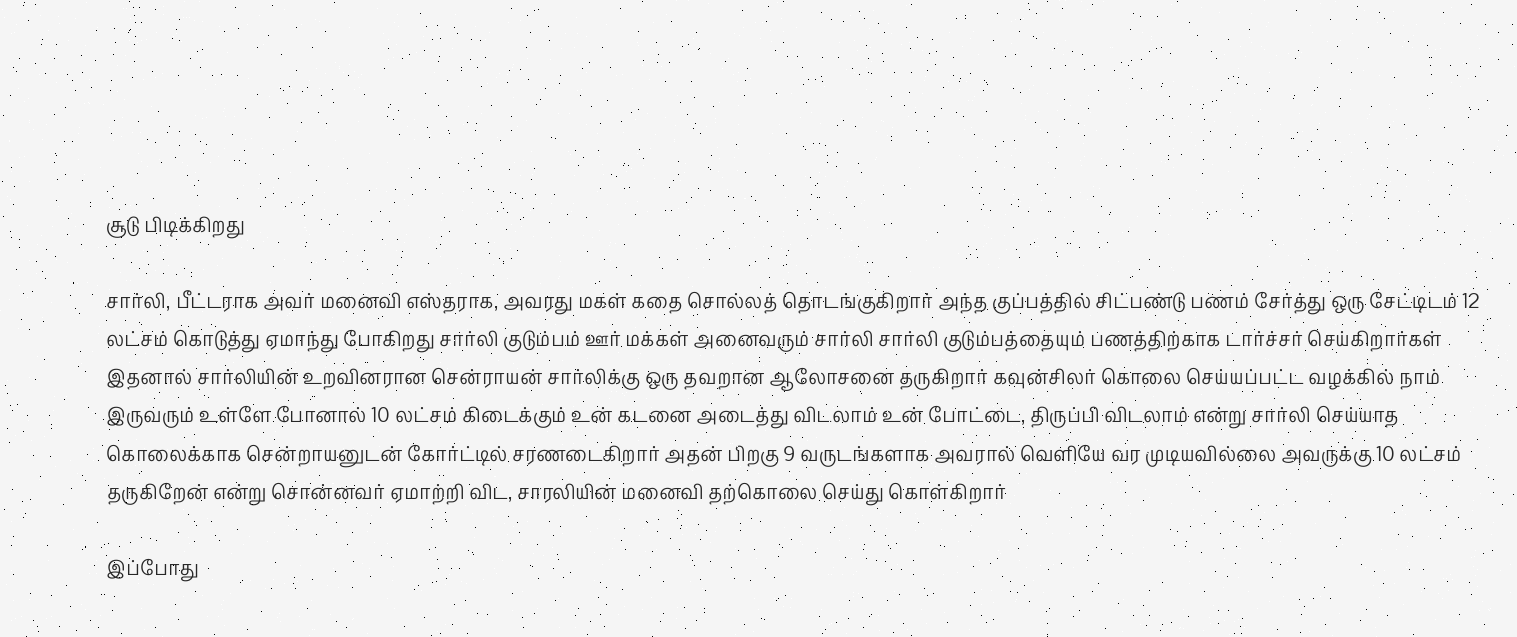சூடு பிடிக்கிறது

சார்லி, பீட்டராக அவர் மனைவி எஸ்தராக, அவரது மகள் கதை சொல்லத் தொடங்குகிறார் அந்த குப்பத்தில் சிட்பண்டு பணம் சேர்த்து ஒரு சேட்டிடம் 12 லட்சம் கொடுத்து ஏமாந்து போகிறது சார்லி குடும்பம் ஊர் மக்கள் அனைவரும் சார்லி சார்லி குடும்பத்தையும் பணத்திற்காக டார்ச்சர் செய்கிறார்கள் இதனால் சார்லியின் உறவினரான சென்ராயன் சார்லிக்கு ஒரு தவறான ஆலோசனை தருகிறார் கவுன்சிலர் கொலை செய்யப்பட்ட வழக்கில் நாம் இருவரும் உள்ளே போனால் 10 லட்சம் கிடைக்கும் உன் கடனை அடைத்து விடலாம் உன் போட்டை, திருப்பி விடலாம் என்று சார்லி செய்யாத கொலைக்காக சென்றாயனுடன் கோர்ட்டில் சரணடைகிறார் அதன் பிறகு 9 வருடங்களாக அவரால் வெளியே வர முடியவில்லை அவருக்கு 10 லட்சம் தருகிறேன் என்று சொன்னவர் ஏமாற்றி விட, சாரலியின் மனைவி தற்கொலை செய்து கொள்கிறார்

இப்போது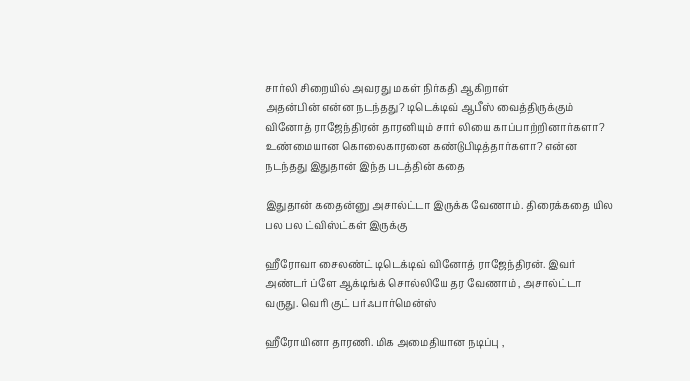சார்லி சிறையில் அவரது மகள் நிர்கதி ஆகிறாள்
அதன்பின் என்ன நடந்தது? டிடெக்டிவ் ஆபீஸ் வைத்திருக்கும் வினோத் ராஜேந்திரன் தாரனியும் சார் லியை காப்பாற்றினார்களா? உண்மையான கொலைகாரனை கண்டுபிடித்தார்களா? என்ன நடந்தது இதுதான் இந்த படத்தின் கதை

இதுதான் கதைன்னு அசால்ட்டா இருக்க வேணாம். திரைக்கதை யில பல பல ட்விஸ்ட்கள் இருக்கு

ஹீரோவா சைலண்ட் டிடெக்டிவ் வினோத் ராஜேந்திரன். இவர் அண்டர் ப்ளே ஆக்டிங்க் சொல்லியே தர வேணாம் , அசால்ட்டா வருது. வெரி குட் பர்ஃபார்மென்ஸ்

ஹீரோயினா தாரணி. மிக அமைதியான நடிப்பு ,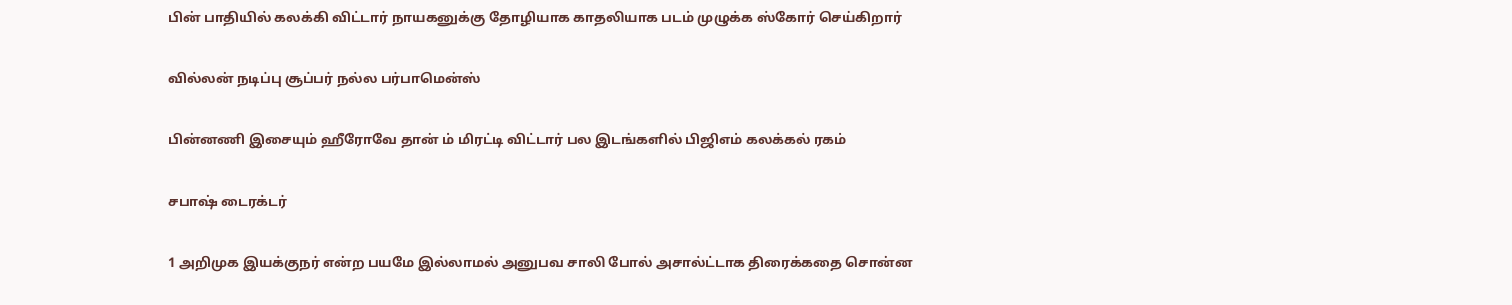பின் பாதியில் கலக்கி விட்டார் நாயகனுக்கு தோழியாக காதலியாக படம் முழுக்க ஸ்கோர் செய்கிறார்

வில்லன் நடிப்பு சூப்பர் நல்ல பர்பாமென்ஸ்

பின்னணி இசையும் ஹீரோவே தான் ம் மிரட்டி விட்டார் பல இடங்களில் பிஜிஎம் கலக்கல் ரகம்

சபாஷ் டைரக்டர்

1 அறிமுக இயக்குநர் என்ற பயமே இல்லாமல் அனுபவ சாலி போல் அசால்ட்டாக திரைக்கதை சொன்ன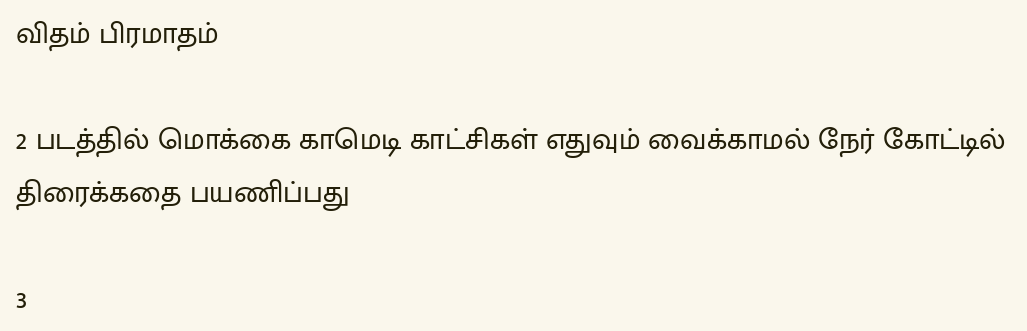விதம் பிரமாதம்

2 படத்தில் மொக்கை காமெடி காட்சிகள் எதுவும் வைக்காமல் நேர் கோட்டில் திரைக்கதை பயணிப்பது

3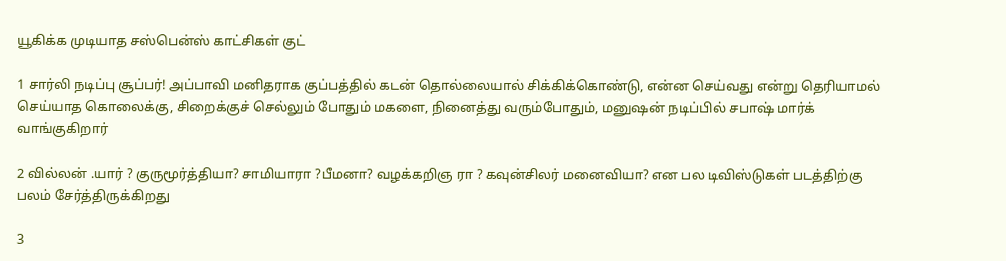யூகிக்க முடியாத சஸ்பென்ஸ் காட்சிகள் குட்

1 சார்லி நடிப்பு சூப்பர்! அப்பாவி மனிதராக குப்பத்தில் கடன் தொல்லையால் சிக்கிக்கொண்டு, என்ன செய்வது என்று தெரியாமல் செய்யாத கொலைக்கு, சிறைக்குச் செல்லும் போதும் மகளை, நினைத்து வரும்போதும், மனுஷன் நடிப்பில் சபாஷ் மார்க் வாங்குகிறார்

2 வில்லன் .யார் ? குருமூர்த்தியா? சாமியாரா ?பீமனா? வழக்கறிஞ ரா ? கவுன்சிலர் மனைவியா? என பல டிவிஸ்டுகள் படத்திற்கு பலம் சேர்த்திருக்கிறது

3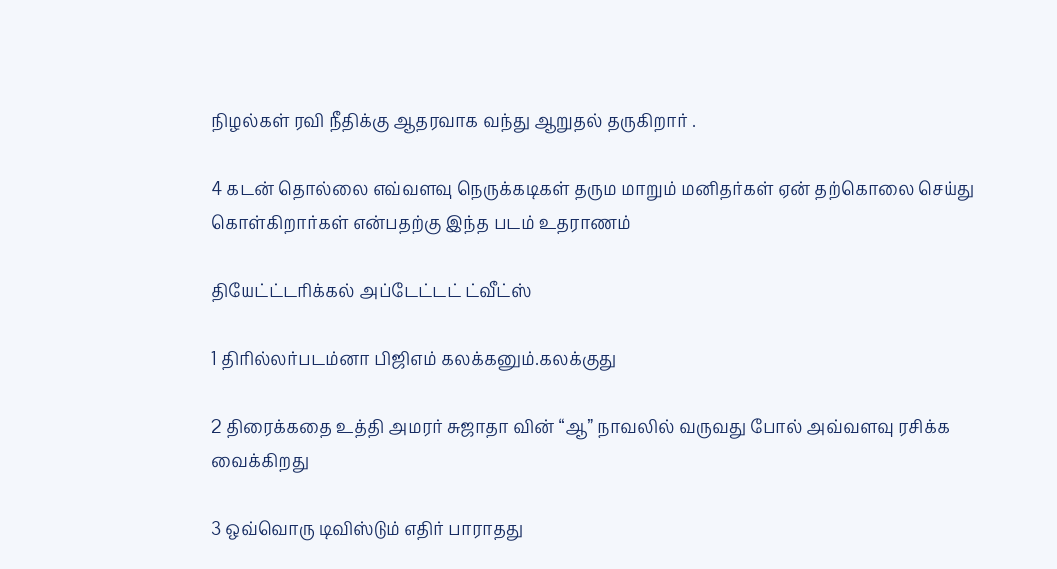நிழல்கள் ரவி நீதிக்கு ஆதரவாக வந்து ஆறுதல் தருகிறார் .

4 கடன் தொல்லை எவ்வளவு நெருக்கடிகள் தரும மாறும் மனிதர்கள் ஏன் தற்கொலை செய்து கொள்கிறார்கள் என்பதற்கு இந்த படம் உதராணம்

தியேட்ட்டரிக்கல் அப்டேட்டட் ட்வீட்ஸ்

1 திரில்லர்படம்னா பிஜிஎம் கலக்கனும்.கலக்குது

2 திரைக்கதை உத்தி அமரர் சுஜாதா வின் “ஆ” நாவலில் வருவது போல் அவ்வளவு ரசிக்க வைக்கிறது

3 ஒவ்வொரு டிவிஸ்டும் எதிர் பாராதது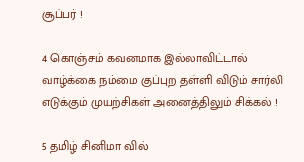சூப்பர் !

4 கொஞ்சம் கவனமாக இல்லாவிட்டால் வாழ்க்கை நம்மை குப்புற தள்ளி விடும் சார்லி எடுக்கும் முயற்சிகள் அனைத்திலும் சிக்கல் !

5 தமிழ் சினிமா வில்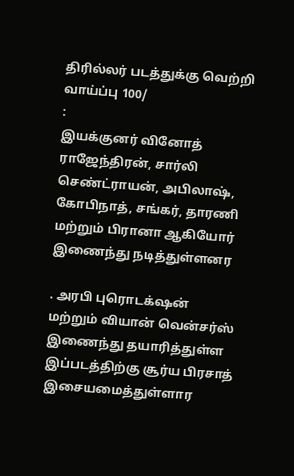திரில்லர் படத்துக்கு வெற்றி வாய்ப்பு 100/
:
இயக்குனர் வினோத் ராஜேந்திரன், சார்லி செண்ட்ராயன், அபிலாஷ், கோபிநாத், சங்கர், தாரணி மற்றும் பிரானா ஆகியோர் இணைந்து நடித்துள்ளனர

. அரபி புரொடக்‌ஷன் மற்றும் வியான் வென்சர்ஸ் இணைந்து தயாரித்துள்ள இப்படத்திற்கு சூர்ய பிரசாத் இசையமைத்துள்ளார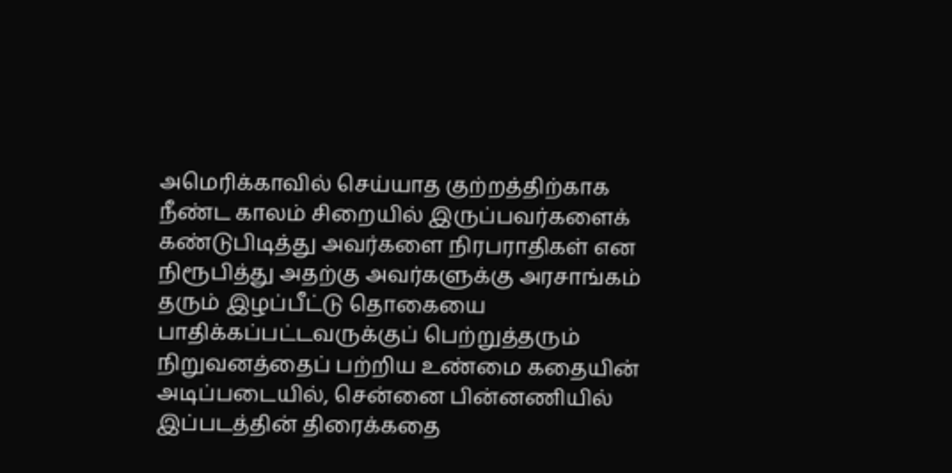அமெரிக்காவில் செய்யாத குற்றத்திற்காக நீண்ட காலம் சிறையில் இருப்பவர்களைக் கண்டுபிடித்து அவர்களை நிரபராதிகள் என நிரூபித்து அதற்கு அவர்களுக்கு அரசாங்கம் தரும் இழப்பீட்டு தொகையை பாதிக்கப்பட்டவருக்குப் பெற்றுத்தரும் நிறுவனத்தைப் பற்றிய உண்மை கதையின் அடிப்படையில், சென்னை பின்னணியில் இப்படத்தின் திரைக்கதை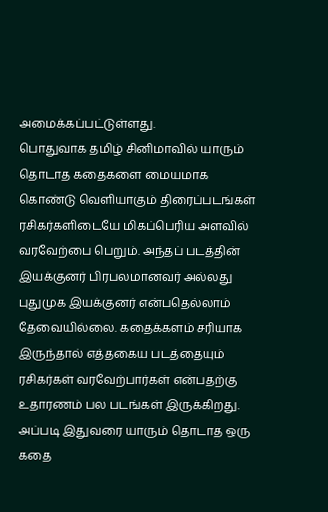அமைக்கப்பட்டுள்ளது.
பொதுவாக தமிழ் சினிமாவில் யாரும் தொடாத கதைகளை மையமாக கொண்டு வெளியாகும் திரைப்படங்கள் ரசிகர்களிடையே மிகப்பெரிய அளவில் வரவேற்பை பெறும். அந்தப் படத்தின் இயக்குனர் பிரபலமானவர் அல்லது புதுமுக இயக்குனர் என்பதெல்லாம் தேவையில்லை. கதைக்களம் சரியாக இருந்தால் எத்தகைய படத்தையும் ரசிகர்கள் வரவேற்பார்கள் என்பதற்கு உதாரணம் பல படங்கள் இருக்கிறது. அப்படி இதுவரை யாரும் தொடாத ஒரு கதை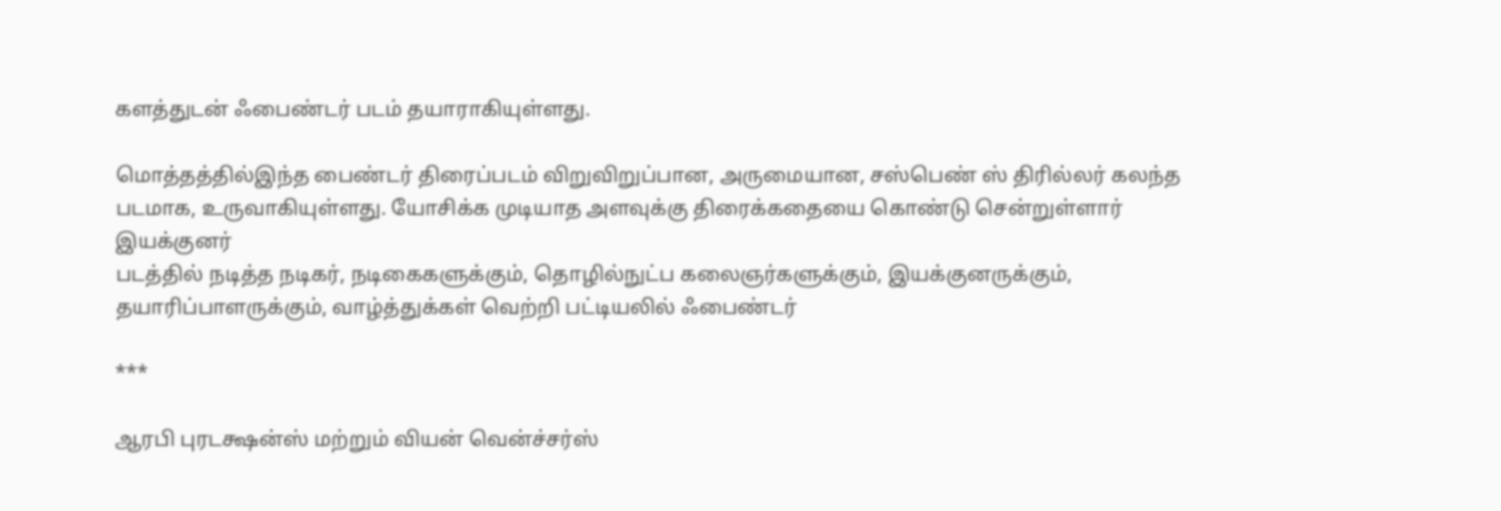களத்துடன் ஃபைண்டர் படம் தயாராகியுள்ளது.

மொத்தத்தில்இந்த பைண்டர் திரைப்படம் விறுவிறுப்பான, அருமையான, சஸ்பெண் ஸ் திரில்லர் கலந்த படமாக, உருவாகியுள்ளது. யோசிக்க முடியாத அளவுக்கு திரைக்கதையை கொண்டு சென்றுள்ளார் இயக்குனர்
படத்தில் நடித்த நடிகர், நடிகைகளுக்கும், தொழில்நுட்ப கலைஞர்களுக்கும், இயக்குனருக்கும், தயாரிப்பாளருக்கும், வாழ்த்துக்கள் வெற்றி பட்டியலில் ஃபைண்டர்

***

ஆரபி புரடக்ஷன்ஸ் மற்றும் வியன் வென்ச்சர்ஸ்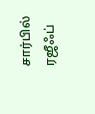சார்பில் ரஜீஃப்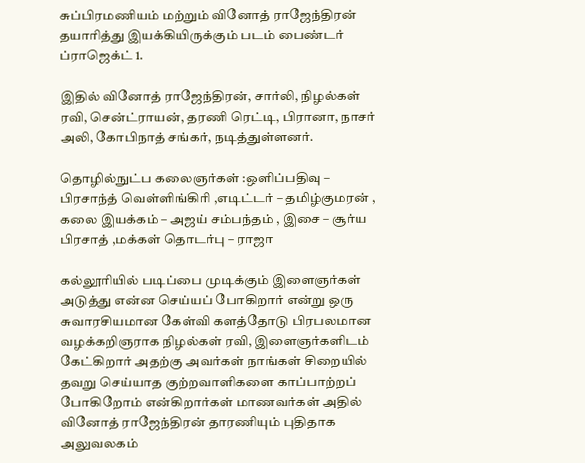சுப்பிரமணியம் மற்றும் வினோத் ராஜேந்திரன் தயாரித்து இயக்கியிருக்கும் படம் பைண்டர் ப்ராஜெக்ட் 1.

இதில் வினோத் ராஜேந்திரன், சார்லி, நிழல்கள் ரவி, சென்ட்ராயன், தரணி ரெட்டி, பிரானா, நாசர் அலி, கோபிநாத் சங்கர், நடித்துள்ளனர்.

தொழில்நுட்ப கலைஞர்கள் :ஒளிப்பதிவு – பிரசாந்த் வெள்ளிங்கிரி ,எடிட்டர் – தமிழ்குமரன் , கலை இயக்கம் – அஜய் சம்பந்தம் , இசை – சூர்ய பிரசாத் ,மக்கள் தொடர்பு – ராஜா

கல்லூரியில் படிப்பை முடிக்கும் இளைஞர்கள் அடுத்து என்ன செய்யப் போகிறார் என்று ஒரு சுவாரசியமான கேள்வி களத்தோடு பிரபலமான வழக்கறிஞராக நிழல்கள் ரவி, இளைஞர்களிடம் கேட்கிறார் அதற்கு அவர்கள் நாங்கள் சிறையில் தவறு செய்யாத குற்றவாளிகளை காப்பாற்றப் போகிறோம் என்கிறார்கள் மாணவர்கள் அதில் வினோத் ராஜேந்திரன் தாரணியும் புதிதாக அலுவலகம்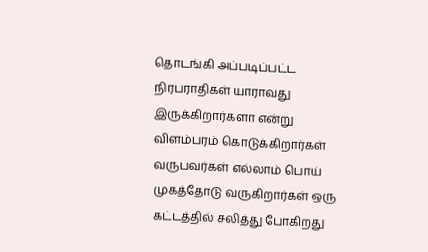தொடங்கி அப்படிப்பட்ட நிரபராதிகள் யாராவது இருக்கிறார்களா என்று விளம்பரம் கொடுக்கிறார்கள் வருபவர்கள் எல்லாம் பொய் முகத்தோடு வருகிறார்கள் ஒரு கட்டத்தில் சலித்து போகிறது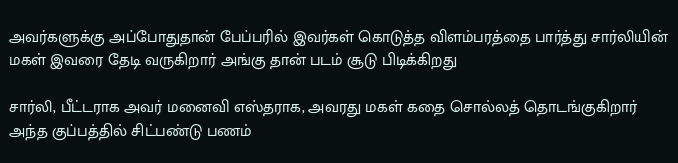அவர்களுக்கு அப்போதுதான் பேப்பரில் இவர்கள் கொடுத்த விளம்பரத்தை பார்த்து சார்லியின் மகள் இவரை தேடி வருகிறார் அங்கு தான் படம் சூடு பிடிக்கிறது

சார்லி, பீட்டராக அவர் மனைவி எஸ்தராக, அவரது மகள் கதை சொல்லத் தொடங்குகிறார் அந்த குப்பத்தில் சிட்பண்டு பணம்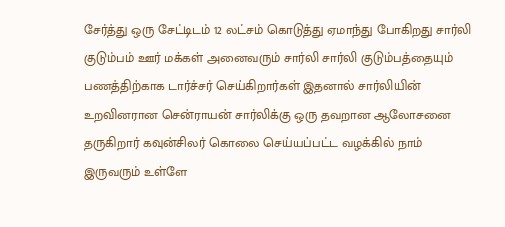சேர்த்து ஒரு சேட்டிடம் 12 லட்சம் கொடுத்து ஏமாந்து போகிறது சார்லி குடும்பம் ஊர் மக்கள் அனைவரும் சார்லி சார்லி குடும்பத்தையும் பணத்திற்காக டார்ச்சர் செய்கிறார்கள் இதனால் சார்லியின் உறவினரான சென்ராயன் சார்லிக்கு ஒரு தவறான ஆலோசனை தருகிறார் கவுன்சிலர் கொலை செய்யப்பட்ட வழக்கில் நாம் இருவரும் உள்ளே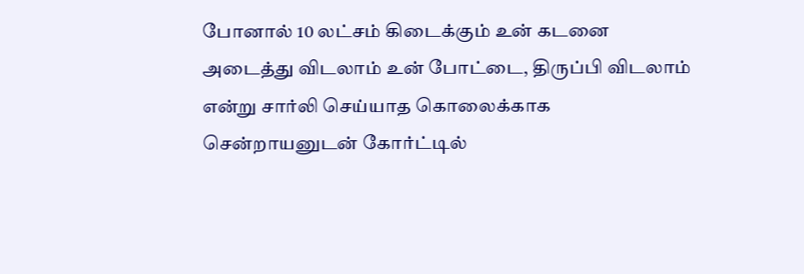போனால் 10 லட்சம் கிடைக்கும் உன் கடனை அடைத்து விடலாம் உன் போட்டை, திருப்பி விடலாம் என்று சார்லி செய்யாத கொலைக்காக சென்றாயனுடன் கோர்ட்டில்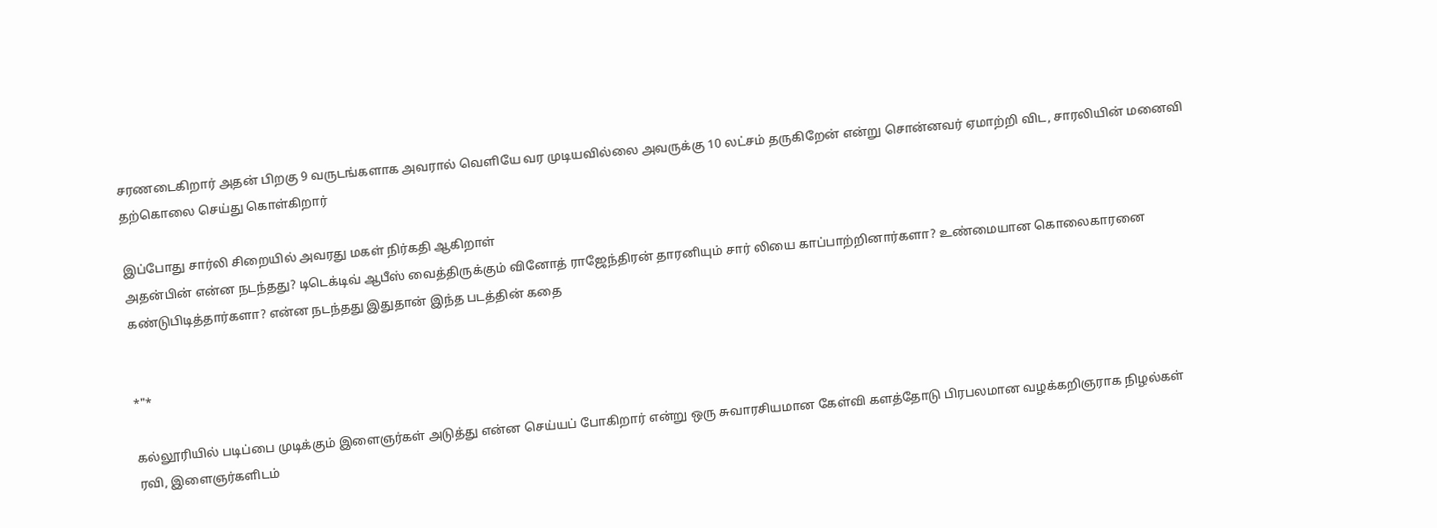சரணடைகிறார் அதன் பிறகு 9 வருடங்களாக அவரால் வெளியே வர முடியவில்லை அவருக்கு 10 லட்சம் தருகிறேன் என்று சொன்னவர் ஏமாற்றி விட, சாரலியின் மனைவி தற்கொலை செய்து கொள்கிறார்

இப்போது சார்லி சிறையில் அவரது மகள் நிர்கதி ஆகிறாள்
அதன்பின் என்ன நடந்தது? டிடெக்டிவ் ஆபீஸ் வைத்திருக்கும் வினோத் ராஜேந்திரன் தாரனியும் சார் லியை காப்பாற்றினார்களா? உண்மையான கொலைகாரனை கண்டுபிடித்தார்களா? என்ன நடந்தது இதுதான் இந்த படத்தின் கதை


*"*

கல்லூரியில் படிப்பை முடிக்கும் இளைஞர்கள் அடுத்து என்ன செய்யப் போகிறார் என்று ஒரு சுவாரசியமான கேள்வி களத்தோடு பிரபலமான வழக்கறிஞராக நிழல்கள் ரவி, இளைஞர்களிடம்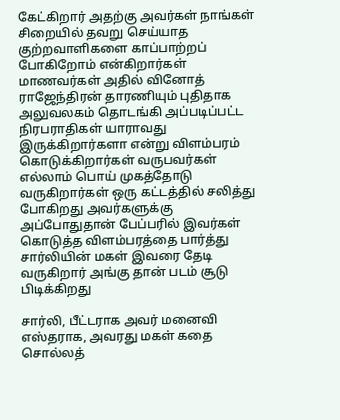கேட்கிறார் அதற்கு அவர்கள் நாங்கள் சிறையில் தவறு செய்யாத குற்றவாளிகளை காப்பாற்றப் போகிறோம் என்கிறார்கள் மாணவர்கள் அதில் வினோத் ராஜேந்திரன் தாரணியும் புதிதாக அலுவலகம் தொடங்கி அப்படிப்பட்ட நிரபராதிகள் யாராவது இருக்கிறார்களா என்று விளம்பரம் கொடுக்கிறார்கள் வருபவர்கள் எல்லாம் பொய் முகத்தோடு வருகிறார்கள் ஒரு கட்டத்தில் சலித்து போகிறது அவர்களுக்கு அப்போதுதான் பேப்பரில் இவர்கள் கொடுத்த விளம்பரத்தை பார்த்து சார்லியின் மகள் இவரை தேடி வருகிறார் அங்கு தான் படம் சூடு பிடிக்கிறது

சார்லி, பீட்டராக அவர் மனைவி எஸ்தராக, அவரது மகள் கதை சொல்லத்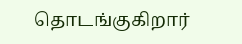தொடங்குகிறார்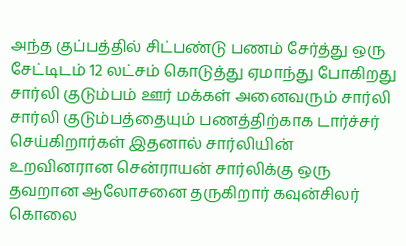அந்த குப்பத்தில் சிட்பண்டு பணம் சேர்த்து ஒரு சேட்டிடம் 12 லட்சம் கொடுத்து ஏமாந்து போகிறது சார்லி குடும்பம் ஊர் மக்கள் அனைவரும் சார்லி சார்லி குடும்பத்தையும் பணத்திற்காக டார்ச்சர் செய்கிறார்கள் இதனால் சார்லியின் உறவினரான சென்ராயன் சார்லிக்கு ஒரு தவறான ஆலோசனை தருகிறார் கவுன்சிலர் கொலை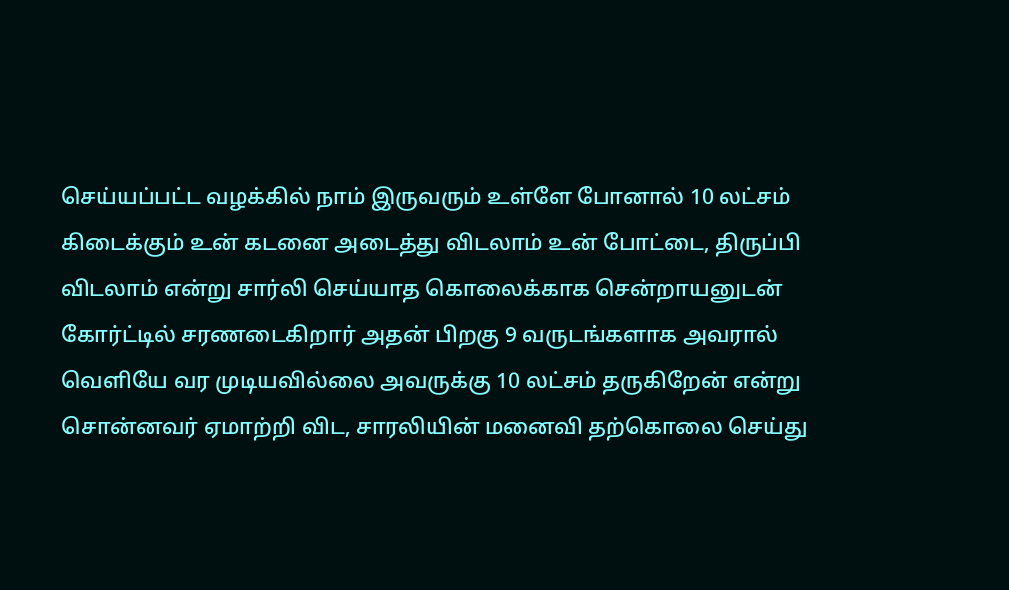செய்யப்பட்ட வழக்கில் நாம் இருவரும் உள்ளே போனால் 10 லட்சம் கிடைக்கும் உன் கடனை அடைத்து விடலாம் உன் போட்டை, திருப்பி விடலாம் என்று சார்லி செய்யாத கொலைக்காக சென்றாயனுடன் கோர்ட்டில் சரணடைகிறார் அதன் பிறகு 9 வருடங்களாக அவரால் வெளியே வர முடியவில்லை அவருக்கு 10 லட்சம் தருகிறேன் என்று சொன்னவர் ஏமாற்றி விட, சாரலியின் மனைவி தற்கொலை செய்து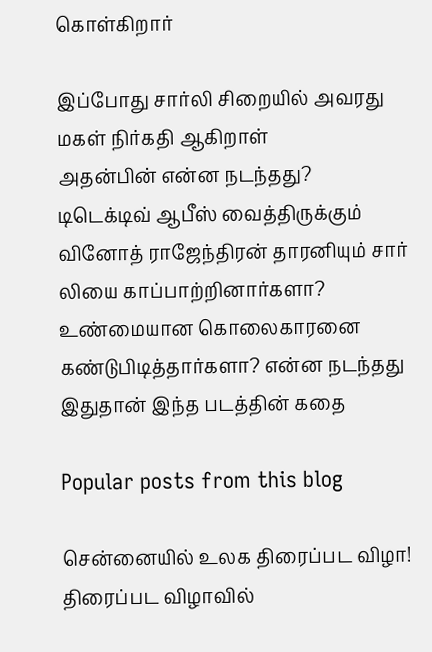கொள்கிறார்

இப்போது சார்லி சிறையில் அவரது மகள் நிர்கதி ஆகிறாள்
அதன்பின் என்ன நடந்தது? டிடெக்டிவ் ஆபீஸ் வைத்திருக்கும் வினோத் ராஜேந்திரன் தாரனியும் சார் லியை காப்பாற்றினார்களா? உண்மையான கொலைகாரனை கண்டுபிடித்தார்களா? என்ன நடந்தது இதுதான் இந்த படத்தின் கதை

Popular posts from this blog

சென்னையில் உலக திரைப்பட விழா! திரைப்பட விழாவில்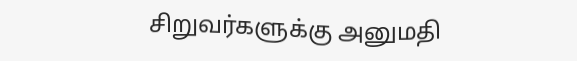சிறுவர்களுக்கு அனுமதி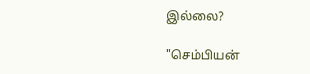இல்லை?

"செம்பியன்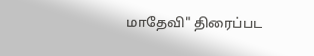மாதேவி" திரைப்பட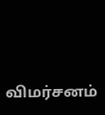விமர்சனம்